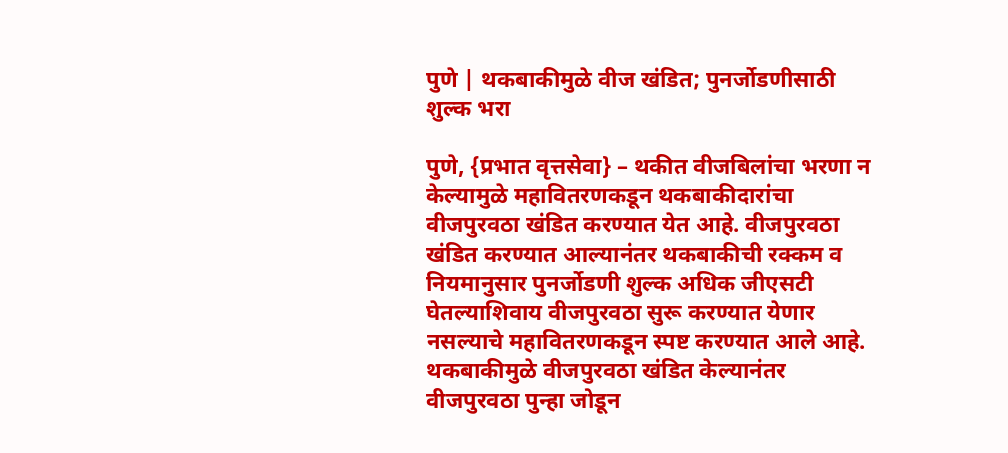पुणे | थकबाकीमुळे वीज खंडित; पुनर्जोडणीसाठी शुल्क भरा

पुणे, {प्रभात वृत्तसेवा} – थकीत वीजबिलांचा भरणा न केल्यामुळे महावितरणकडून थकबाकीदारांचा वीजपुरवठा खंडित करण्यात येत आहे. वीजपुरवठा खंडित करण्यात आल्यानंतर थकबाकीची रक्कम व नियमानुसार पुनर्जोडणी शुल्क अधिक जीएसटी घेतल्याशिवाय वीजपुरवठा सुरू करण्यात येणार नसल्याचे महावितरणकडून स्पष्ट करण्यात आले आहे.
थकबाकीमुळे वीजपुरवठा खंडित केल्यानंतर वीजपुरवठा पुन्हा जोडून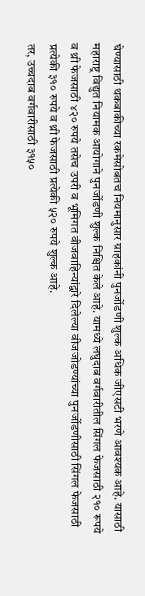घेण्यासाठी थकबाकीच्या रकमेसोबतच नियमानुसार ग्राहकांनी पुनर्जोडणी शुल्क अधिक जीएसटी भरणे आवश्यक आहे. यासाठी महाराष्ट्र विद्युत नियामक आयोगाने पुनर्जोडणी शुल्क निश्चित केले आहे. यामध्ये लघुदाब वर्गवारीतील सिंगल फेजसाठी २१० रूपये व थ्री फेजसाठी ४२० रुपये तसेच उपरी व भूमिगत वीजवाहिन्यांद्वारे दिलेल्या वीजजोडण्यांच्या पुनर्जोडणीसाठी सिंगल फेजसाठी प्रत्येकी ३१० रुपये व थ्री फेजसाठी प्रत्येकी ५२० रुपये शुल्क आहे.
तर, उच्चदाब वर्गवारीसाठी ३१५०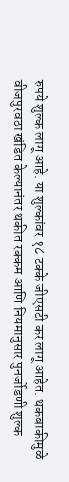रुपये शुल्क लागू आहे. या शुल्कांवर १८ टक्के जीएसटी कर लागू आहेत. थकबाकीमुळे वीजपुरवठा खंडित केल्यानंतर थकीत रक्कम आणि नियमानुसार पुनर्जोडणी शुल्क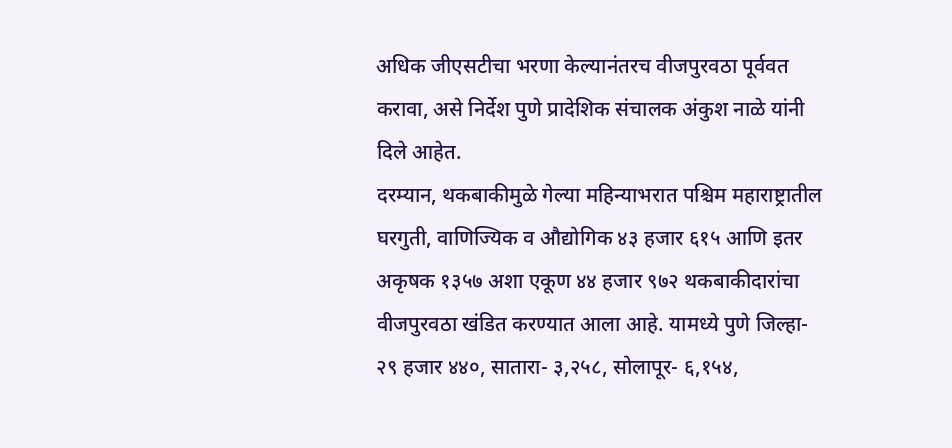अधिक जीएसटीचा भरणा केल्यानंतरच वीजपुरवठा पूर्ववत करावा, असे निर्देश पुणे प्रादेशिक संचालक अंकुश नाळे यांनी दिले आहेत.
दरम्यान, थकबाकीमुळे गेल्या महिन्याभरात पश्चिम महाराष्ट्रातील घरगुती, वाणिज्यिक व औद्योगिक ४३ हजार ६१५ आणि इतर अकृषक १३५७ अशा एकूण ४४ हजार ९७२ थकबाकीदारांचा वीजपुरवठा खंडित करण्यात आला आहे. यामध्ये पुणे जिल्हा- २९ हजार ४४०, सातारा- ३,२५८, सोलापूर- ६,१५४,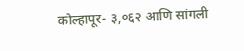कोल्हापूर- ३,०६२ आणि सांगली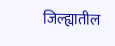जिल्ह्यातील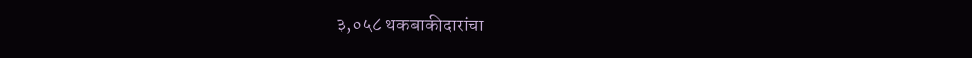३,०५८ थकबाकीदारांचा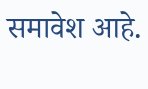समावेश आहे.